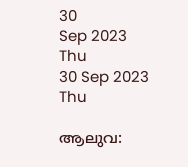30
Sep 2023
Thu
30 Sep 2023 Thu

ആലുവ: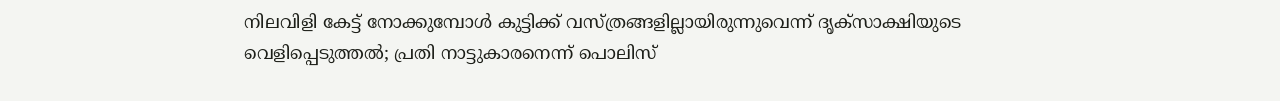നിലവിളി കേട്ട് നോക്കുമ്പോള്‍ കുട്ടിക്ക് വസ്ത്രങ്ങളില്ലായിരുന്നുവെന്ന് ദൃക്‌സാക്ഷിയുടെ വെളിപ്പെടുത്തല്‍; പ്രതി നാട്ടുകാരനെന്ന് പൊലിസ്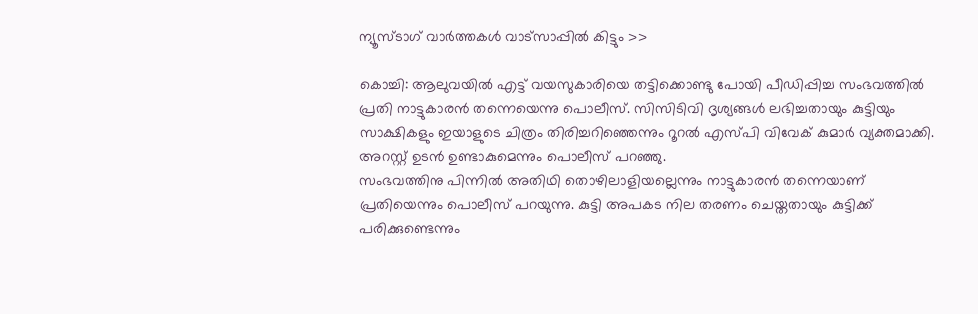ന്യൂസ്ടാഗ് വാര്‍ത്തകള്‍ വാട്‌സാപ്പില്‍ കിട്ടും >>

കൊച്ചി: ആലുവയില്‍ എട്ട് വയസുകാരിയെ തട്ടിക്കൊണ്ടു പോയി പീഡിപ്പിച്ച സംഭവത്തില്‍ പ്രതി നാട്ടുകാരന്‍ തന്നെയെന്നു പൊലീസ്. സിസിടിവി ദൃശ്യങ്ങള്‍ ലഭിച്ചതായും കുട്ടിയും സാക്ഷികളും ഇയാളുടെ ചിത്രം തിരിച്ചറിഞ്ഞെന്നും റൂറല്‍ എസ്പി വിവേക് കുമാര്‍ വ്യക്തമാക്കി. അറസ്റ്റ് ഉടന്‍ ഉണ്ടാകുമെന്നും പൊലീസ് പറഞ്ഞു.
സംഭവത്തിനു പിന്നില്‍ അതിഥി തൊഴിലാളിയല്ലെന്നും നാട്ടുകാരന്‍ തന്നെയാണ് പ്രതിയെന്നും പൊലീസ് പറയുന്നു. കുട്ടി അപകട നില തരണം ചെയ്തതായും കുട്ടിക്ക് പരിക്കുണ്ടെന്നും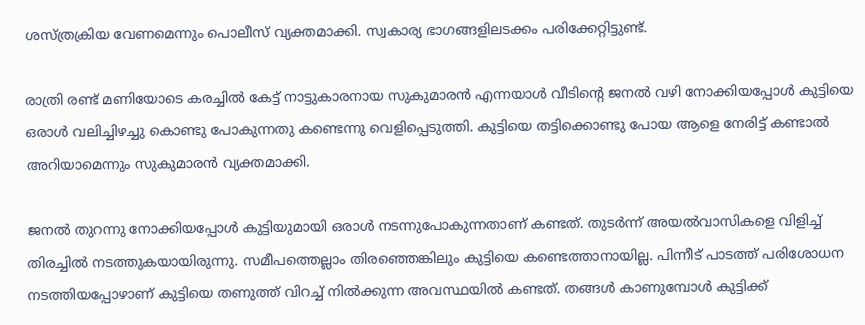ശസ്ത്രക്രിയ വേണമെന്നും പൊലീസ് വ്യക്തമാക്കി. സ്വകാര്യ ഭാഗങ്ങളിലടക്കം പരിക്കേറ്റിട്ടുണ്ട്.

രാത്രി രണ്ട് മണിയോടെ കരച്ചില്‍ കേട്ട് നാട്ടുകാരനായ സുകുമാരന്‍ എന്നയാള്‍ വീടിന്റെ ജനല്‍ വഴി നോക്കിയപ്പോള്‍ കുട്ടിയെ ഒരാള്‍ വലിച്ചിഴച്ചു കൊണ്ടു പോകുന്നതു കണ്ടെന്നു വെളിപ്പെടുത്തി. കുട്ടിയെ തട്ടിക്കൊണ്ടു പോയ ആളെ നേരിട്ട് കണ്ടാല്‍ അറിയാമെന്നും സുകുമാരന്‍ വ്യക്തമാക്കി.

ജനല്‍ തുറന്നു നോക്കിയപ്പോള്‍ കുട്ടിയുമായി ഒരാള്‍ നടന്നുപോകുന്നതാണ് കണ്ടത്. തുടര്‍ന്ന് അയല്‍വാസികളെ വിളിച്ച് തിരച്ചില്‍ നടത്തുകയായിരുന്നു. സമീപത്തെല്ലാം തിരഞ്ഞെങ്കിലും കുട്ടിയെ കണ്ടെത്താനായില്ല. പിന്നീട് പാടത്ത് പരിശോധന നടത്തിയപ്പോഴാണ് കുട്ടിയെ തണുത്ത് വിറച്ച് നില്‍ക്കുന്ന അവസ്ഥയില്‍ കണ്ടത്. തങ്ങള്‍ കാണുമ്പോള്‍ കുട്ടിക്ക്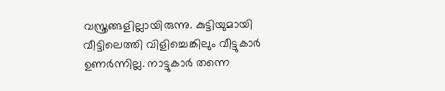വസ്ത്രങ്ങളില്ലായിരുന്നു. കുട്ടിയുമായി വീട്ടിലെത്തി വിളിച്ചെങ്കിലും വീട്ടുകാര്‍ ഉണര്‍ന്നില്ല. നാട്ടുകാര്‍ തന്നെ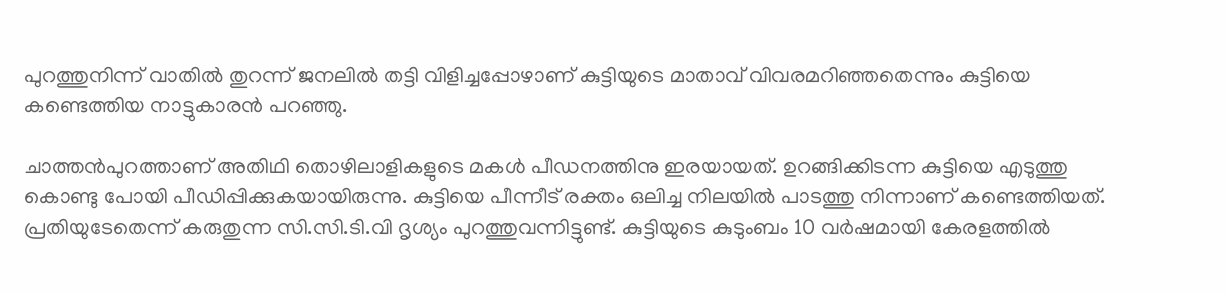പുറത്തുനിന്ന് വാതില്‍ തുറന്ന് ജനലില്‍ തട്ടി വിളിച്ചപ്പോഴാണ് കുട്ടിയുടെ മാതാവ് വിവരമറിഞ്ഞതെന്നും കുട്ടിയെ കണ്ടെത്തിയ നാട്ടുകാരന്‍ പറഞ്ഞു.

ചാത്തന്‍പുറത്താണ് അതിഥി തൊഴിലാളികളുടെ മകള്‍ പീഡനത്തിനു ഇരയായത്. ഉറങ്ങിക്കിടന്ന കുട്ടിയെ എടുത്തു കൊണ്ടു പോയി പീഡിപ്പിക്കുകയായിരുന്നു. കുട്ടിയെ പീന്നീട് രക്തം ഒലിച്ച നിലയില്‍ പാടത്തു നിന്നാണ് കണ്ടെത്തിയത്. പ്രതിയുടേതെന്ന് കരുതുന്ന സി.സി.ടി.വി ദൃശ്യം പുറത്തുവന്നിട്ടുണ്ട്. കുട്ടിയുടെ കുടുംബം 10 വര്‍ഷമായി കേരളത്തില്‍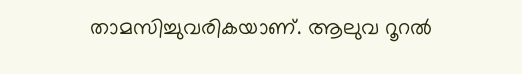താമസിച്ചുവരികയാണ്. ആലുവ റൂറല്‍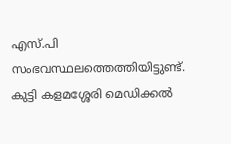എസ്.പി സംഭവസ്ഥലത്തെത്തിയിട്ടുണ്ട്. കുട്ടി കളമശ്ശേരി മെഡിക്കല്‍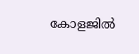കോളജില്‍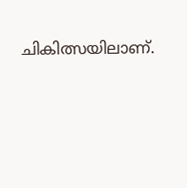ചികിത്സയിലാണ്.